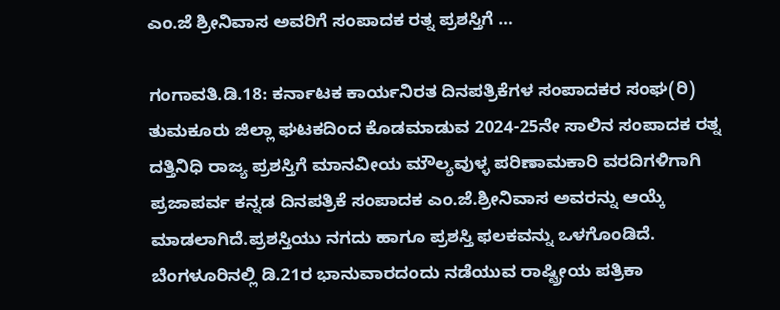ಎಂ.ಜೆ ಶ್ರೀನಿವಾಸ ಅವರಿಗೆ ಸಂಪಾದಕ ರತ್ನ ಪ್ರಶಸ್ತಿಗೆ …

ಗಂಗಾವತಿ.ಡಿ.18: ಕರ್ನಾಟಕ ಕಾರ್ಯನಿರತ ದಿನಪತ್ರಿಕೆಗಳ ಸಂಪಾದಕರ ಸಂಘ(ರಿ) ತುಮಕೂರು ಜಿಲ್ಲಾ ಘಟಕದಿಂದ ಕೊಡಮಾಡುವ 2024-25ನೇ ಸಾಲಿನ ಸಂಪಾದಕ ರತ್ನ ದತ್ತಿನಿಧಿ ರಾಜ್ಯ ಪ್ರಶಸ್ತಿಗೆ ಮಾನವೀಯ ಮೌಲ್ಯವುಳ್ಳ ಪರಿಣಾಮಕಾರಿ ವರದಿಗಳಿಗಾಗಿ ಪ್ರಜಾಪರ್ವ ಕನ್ನಡ ದಿನಪತ್ರಿಕೆ ಸಂಪಾದಕ ಎಂ.ಜೆ.ಶ್ರೀನಿವಾಸ ಅವರನ್ನು ಆಯ್ಕೆ ಮಾಡಲಾಗಿದೆ.ಪ್ರಶಸ್ತಿಯು ನಗದು ಹಾಗೂ ಪ್ರಶಸ್ತಿ ಫಲಕವನ್ನು ಒಳಗೊಂಡಿದೆ. ಬೆಂಗಳೂರಿನಲ್ಲಿ ಡಿ.21ರ ಭಾನುವಾರದಂದು ನಡೆಯುವ ರಾಷ್ಟ್ರೀಯ ಪತ್ರಿಕಾ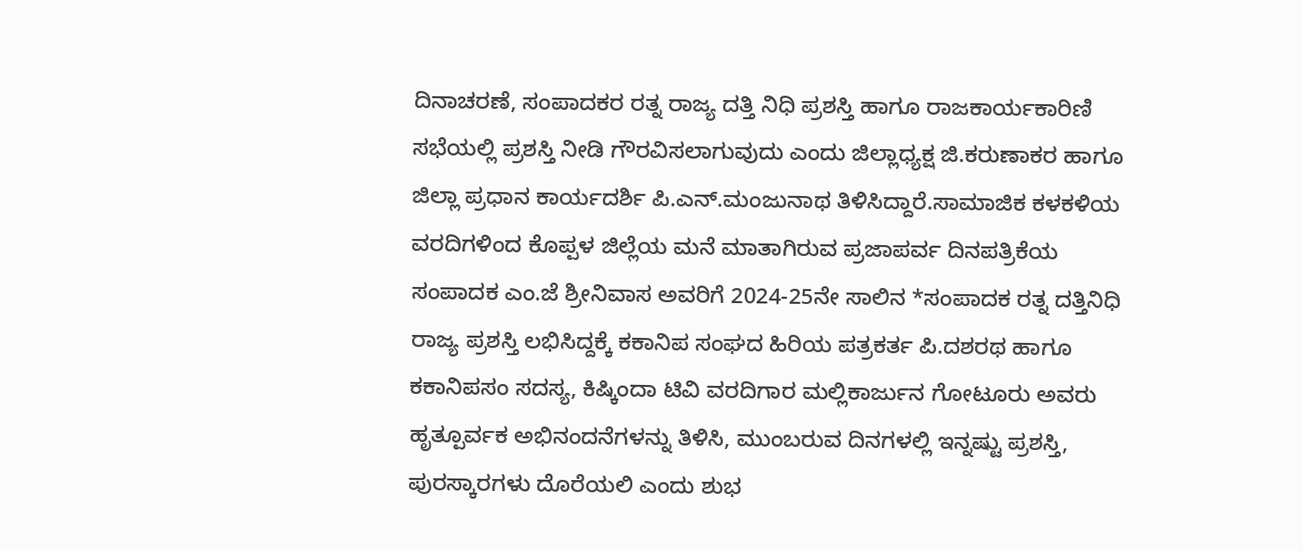ದಿನಾಚರಣೆ, ಸಂಪಾದಕರ ರತ್ನ ರಾಜ್ಯ ದತ್ತಿ ನಿಧಿ ಪ್ರಶಸ್ತಿ ಹಾಗೂ ರಾಜಕಾರ್ಯಕಾರಿಣಿ ಸಭೆಯಲ್ಲಿ ಪ್ರಶಸ್ತಿ ನೀಡಿ ಗೌರವಿಸಲಾಗುವುದು ಎಂದು ಜಿಲ್ಲಾಧ್ಯಕ್ಷ ಜಿ.ಕರುಣಾಕರ ಹಾಗೂ ಜಿಲ್ಲಾ ಪ್ರಧಾನ ಕಾರ್ಯದರ್ಶಿ ಪಿ.ಎನ್.ಮಂಜುನಾಥ ತಿಳಿಸಿದ್ದಾರೆ.ಸಾಮಾಜಿಕ ಕಳಕಳಿಯ ವರದಿಗಳಿಂದ ಕೊಪ್ಪಳ ಜಿಲ್ಲೆಯ ಮನೆ ಮಾತಾಗಿರುವ ಪ್ರಜಾಪರ್ವ ದಿನಪತ್ರಿಕೆಯ ಸಂಪಾದಕ ಎಂ.ಜೆ ಶ್ರೀನಿವಾಸ ಅವರಿಗೆ 2024-25ನೇ ಸಾಲಿನ *ಸಂಪಾದಕ ರತ್ನ ದತ್ತಿನಿಧಿ ರಾಜ್ಯ ಪ್ರಶಸ್ತಿ ಲಭಿಸಿದ್ದಕ್ಕೆ ಕಕಾನಿಪ ಸಂಘದ ಹಿರಿಯ ಪತ್ರಕರ್ತ ಪಿ.ದಶರಥ ಹಾಗೂ ಕಕಾನಿಪಸಂ ಸದಸ್ಯ, ಕಿಷ್ಕಿಂದಾ ಟಿವಿ ವರದಿಗಾರ ಮಲ್ಲಿಕಾರ್ಜುನ ಗೋಟೂರು ಅವರು ಹೃತ್ಪೂರ್ವಕ ಅಭಿನಂದನೆಗಳನ್ನು ತಿಳಿಸಿ, ಮುಂಬರುವ ದಿನಗಳಲ್ಲಿ ಇನ್ನಷ್ಟು ಪ್ರಶಸ್ತಿ, ಪುರಸ್ಕಾರಗಳು ದೊರೆಯಲಿ ಎಂದು ಶುಭ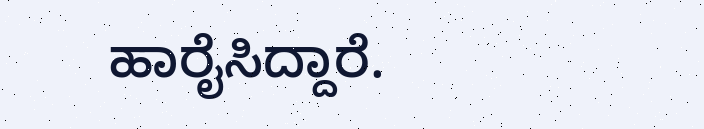ಹಾರೈಸಿದ್ದಾರೆ.